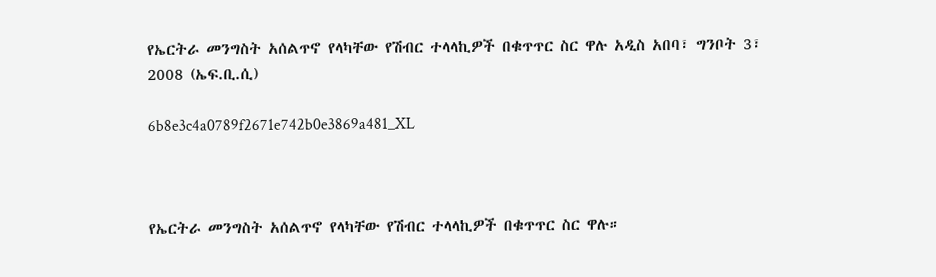የኤርትራ መንግስት አሰልጥኖ የላካቸው የሽብር ተላላኪዎች በቁጥጥር ስር ዋሉ አዲስ አበባ፣ ግንቦት 3፣ 2008 (ኤፍ.ቢ.ሲ)

6b8e3c4a0789f2671e742b0e3869a481_XL



የኤርትራ መንግስት አሰልጥኖ የላካቸው የሽብር ተላላኪዎች በቁጥጥር ስር ዋሉ።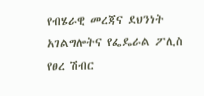የብሄራዊ መረጃና ደህንነት አገልግሎትና የፌዴራል ፖሊስ የፀረ ሽብር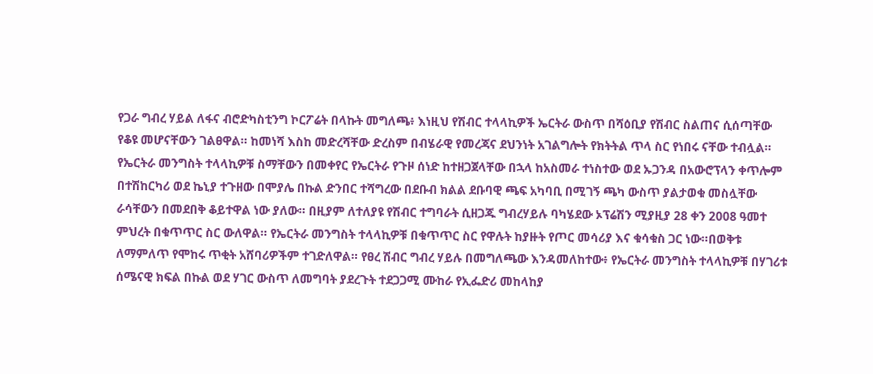የጋራ ግብረ ሃይል ለፋና ብሮድካስቲንግ ኮርፖሬት በላኩት መግለጫ፥ እነዚህ የሽብር ተላላኪዎች ኤርትራ ውስጥ በሻዕቢያ የሽብር ስልጠና ሲሰጣቸው የቆዩ መሆናቸውን ገልፀዋል። ከመነሻ እስከ መድረሻቸው ድረስም በብሄራዊ የመረጃና ደህንነት አገልግሎት የክትትል ጥላ ስር የነበሩ ናቸው ተብሏል። የኤርትራ መንግስት ተላላኪዎቹ ስማቸውን በመቀየር የኤርትራ የጉዞ ሰነድ ከተዘጋጀላቸው በኋላ ከአስመራ ተነስተው ወደ ኡጋንዳ በአውሮፕላን ቀጥሎም በተሽከርካሪ ወደ ኬኒያ ተጉዘው በሞያሌ በኩል ድንበር ተሻግረው በደቡብ ክልል ደቡባዊ ጫፍ አካባቢ በሚገኝ ጫካ ውስጥ ያልታወቁ መስሏቸው ራሳቸውን በመደበቅ ቆይተዋል ነው ያለው። በዚያም ለተለያዩ የሽብር ተግባራት ሲዘጋጁ ግብረሃይሉ ባካሄደው ኦፕሬሽን ሚያዚያ 28 ቀን 2008 ዓመተ ምህረት በቁጥጥር ስር ውለዋል። የኤርትራ መንግስት ተላላኪዎቹ በቁጥጥር ስር የዋሉት ከያዙት የጦር መሳሪያ እና ቁሳቁስ ጋር ነው።በወቅቱ ለማምለጥ የሞከሩ ጥቂት አሸባሪዎችም ተገድለዋል። የፀረ ሽብር ግብረ ሃይሉ በመግለጫው እንዳመለከተው፥ የኤርትራ መንግስት ተላላኪዎቹ በሃገሪቱ ሰሜናዊ ክፍል በኩል ወደ ሃገር ውስጥ ለመግባት ያደረጉት ተደጋጋሚ ሙከራ የኢፌድሪ መከላከያ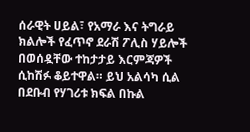ሰራዊት ሀይል፣ የአማራ እና ትግራይ ክልሎች የፈጥኖ ደራሽ ፖሊስ ሃይሎች በወሰዷቸው ተከታታይ እርምጃዎች ሲከሽፉ ቆይተዋል። ይህ አልሳካ ሲል በደቡብ የሃገሪቱ ክፍል በኩል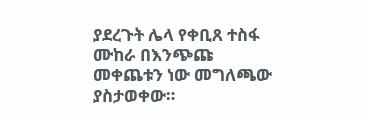ያደረጉት ሌላ የቀቢጸ ተስፋ ሙከራ በእንጭጩ መቀጨቱን ነው መግለጫው ያስታወቀው።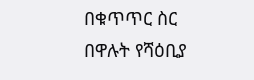በቁጥጥር ስር በዋሉት የሻዕቢያ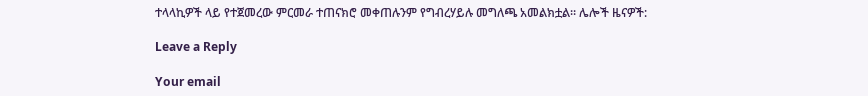ተላላኪዎች ላይ የተጀመረው ምርመራ ተጠናክሮ መቀጠሉንም የግብረሃይሉ መግለጫ አመልክቷል። ሌሎች ዜናዎች:

Leave a Reply

Your email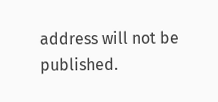address will not be published.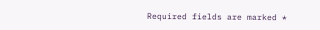Required fields are marked *